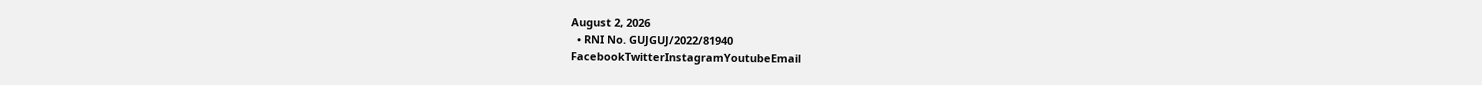August 2, 2026
  • RNI No. GUJGUJ/2022/81940
FacebookTwitterInstagramYoutubeEmail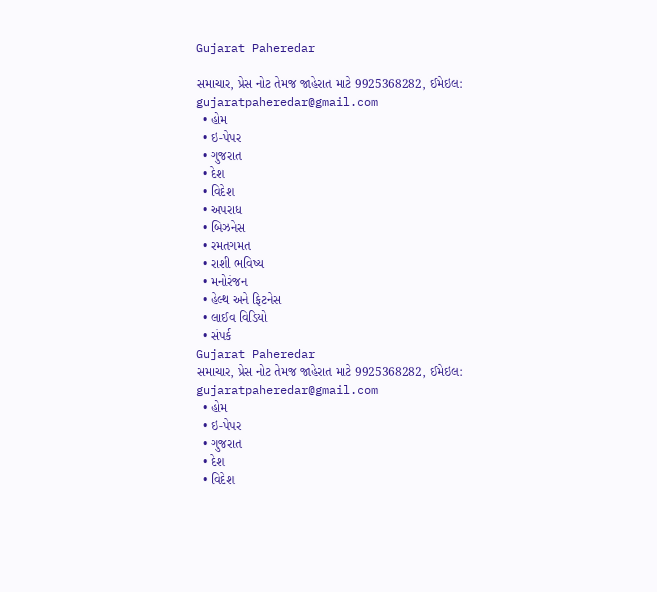Gujarat Paheredar

સમાચાર, પ્રેસ નોટ તેમજ જાહેરાત માટે 9925368282, ઈમેઇલ: gujaratpaheredar@gmail.com
  • હોમ
  • ઇ-પેપર
  • ગુજરાત
  • દેશ
  • વિદેશ
  • અપરાધ
  • બિઝનેસ
  • રમતગમત
  • રાશી ભવિષ્ય
  • મનોરંજન
  • હેલ્થ અને ફિટનેસ
  • લાઈવ વિડિયો
  • સંપર્ક
Gujarat Paheredar
સમાચાર, પ્રેસ નોટ તેમજ જાહેરાત માટે 9925368282, ઈમેઇલ: gujaratpaheredar@gmail.com
  • હોમ
  • ઇ-પેપર
  • ગુજરાત
  • દેશ
  • વિદેશ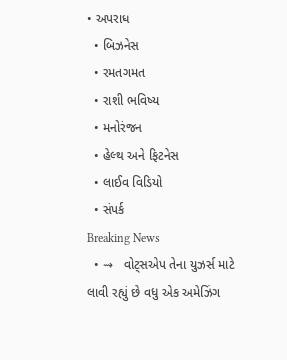• અપરાધ
  • બિઝનેસ
  • રમતગમત
  • રાશી ભવિષ્ય
  • મનોરંજન
  • હેલ્થ અને ફિટનેસ
  • લાઈવ વિડિયો
  • સંપર્ક
Breaking News
  • ⇝   વોટ્સએપ તેના યુઝર્સ માટે લાવી રહ્યું છે વધુ એક અમેઝિંગ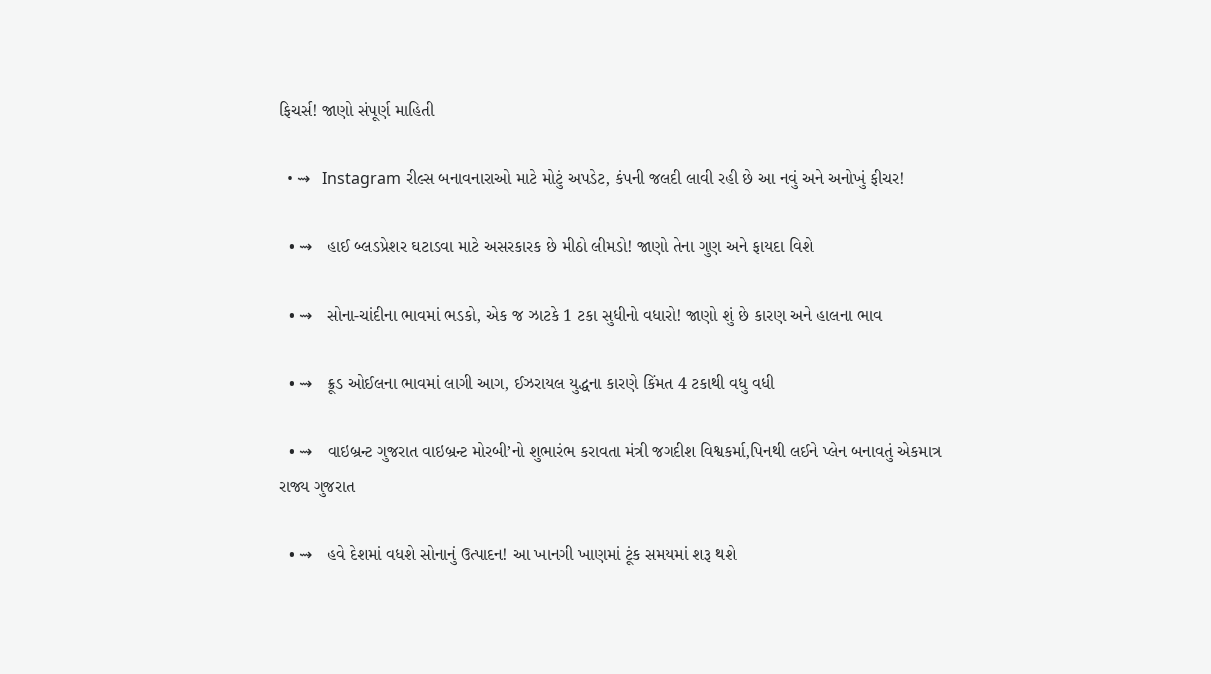ફિચર્સ! જાણો સંપૂર્ણ માહિતી

  • ⇝   Instagram રીલ્સ બનાવનારાઓ માટે મોટું અપડેટ, કંપની જલદી લાવી રહી છે આ નવું અને અનોખું ફીચર!

  • ⇝   હાઈ બ્લડપ્રેશર ઘટાડવા માટે અસરકારક છે મીઠો લીમડો! જાણો તેના ગુણ અને ફાયદા વિશે

  • ⇝   સોના-ચાંદીના ભાવમાં ભડકો, એક જ ઝાટકે 1 ટકા સુધીનો વધારો! જાણો શું છે કારણ અને હાલના ભાવ

  • ⇝   ક્રૂડ ઓઈલના ભાવમાં લાગી આગ, ઈઝરાયલ યુદ્ધના કારણે કિંમત 4 ટકાથી વધુ વધી

  • ⇝   વાઇબ્રન્ટ ગુજરાત વાઇબ્રન્ટ મોરબી’નો શુભારંભ કરાવતા મંત્રી જગદીશ વિશ્વકર્મા,પિનથી લઈને પ્લેન બનાવતું એકમાત્ર રાજ્ય ગુજરાત

  • ⇝   હવે દેશમાં વધશે સોનાનું ઉત્પાદન! આ ખાનગી ખાણમાં ટૂંક સમયમાં શરૂ થશે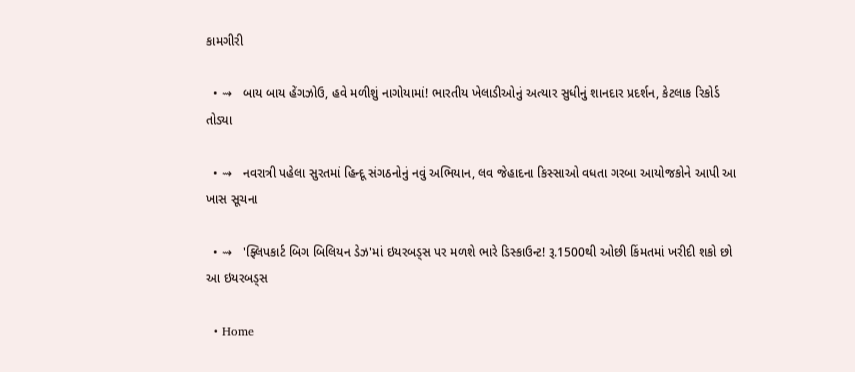કામગીરી

  • ⇝   બાય બાય હેંગઝોઉ, હવે મળીશું નાગોયામાં! ભારતીય ખેલાડીઓનું અત્યાર સુધીનું શાનદાર પ્રદર્શન, કેટલાક રિકોર્ડ તોડ્યા

  • ⇝   નવરાત્રી પહેલા સુરતમાં હિન્દૂ સંગઠનોનું નવું અભિયાન, લવ જેહાદના કિસ્સાઓ વધતા ગરબા આયોજકોને આપી આ ખાસ સૂચના

  • ⇝   'ફ્લિપકાર્ટ બિગ બિલિયન ડેઝ'માં ઇયરબડ્સ પર મળશે ભારે ડિસ્કાઉન્ટ! રૂ.1500થી ઓછી કિંમતમાં ખરીદી શકો છો આ ઇયરબડ્સ

  • Home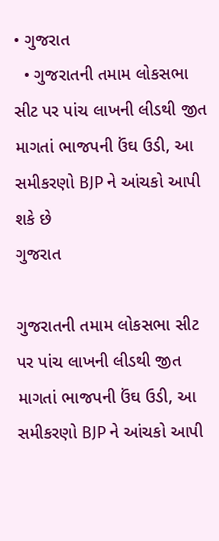• ગુજરાત
  • ગુજરાતની તમામ લોકસભા સીટ પર પાંચ લાખની લીડથી જીત માગતાં ભાજપની ઉંઘ ઉડી, આ સમીકરણો BJP ને આંચકો આપી શકે છે
ગુજરાત

ગુજરાતની તમામ લોકસભા સીટ પર પાંચ લાખની લીડથી જીત માગતાં ભાજપની ઉંઘ ઉડી, આ સમીકરણો BJP ને આંચકો આપી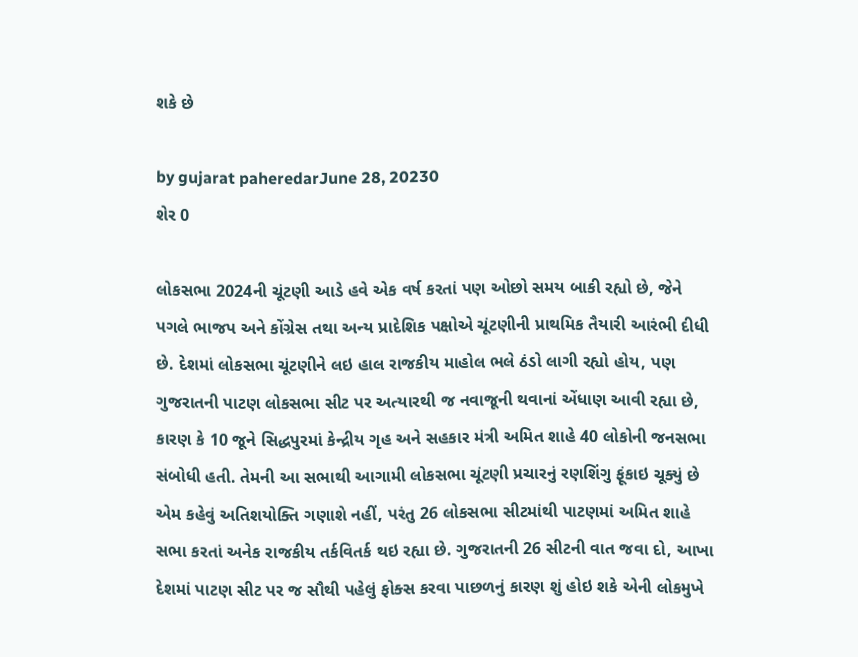શકે છે

by gujarat paheredarJune 28, 20230
શેર 0

લોકસભા 2024ની ચૂંટણી આડે હવે એક વર્ષ કરતાં પણ ઓછો સમય બાકી રહ્યો છે, જેને પગલે ભાજપ અને કોંગ્રેસ તથા અન્ય પ્રાદેશિક પક્ષોએ ચૂંટણીની પ્રાથમિક તૈયારી આરંભી દીધી છે. દેશમાં લોકસભા ચૂંટણીને લઇ હાલ રાજકીય માહોલ ભલે ઠંડો લાગી રહ્યો હોય, પણ ગુજરાતની પાટણ લોકસભા સીટ પર અત્યારથી જ નવાજૂની થવાનાં એંધાણ આવી રહ્યા છે, કારણ કે 10 જૂને સિદ્ધપુરમાં કેન્દ્રીય ગૃહ અને સહકાર મંત્રી અમિત શાહે 40 લોકોની જનસભા સંબોધી હતી. તેમની આ સભાથી આગામી લોકસભા ચૂંટણી પ્રચારનું રણશિંગુ ફૂંકાઇ ચૂક્યું છે એમ કહેવું અતિશયોક્તિ ગણાશે નહીં, પરંતુ 26 લોકસભા સીટમાંથી પાટણમાં અમિત શાહે સભા કરતાં અનેક રાજકીય તર્કવિતર્ક થઇ રહ્યા છે. ગુજરાતની 26 સીટની વાત જવા દો, આખા દેશમાં પાટણ સીટ પર જ સૌથી પહેલું ફોક્સ કરવા પાછળનું કારણ શું હોઇ શકે એની લોકમુખે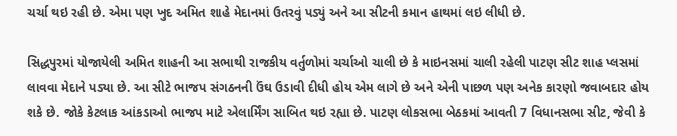ચર્ચા થઇ રહી છે. એમા પણ ખુદ અમિત શાહે મેદાનમાં ઉતરવું પડ્યું અને આ સીટની કમાન હાથમાં લઇ લીધી છે.

સિદ્ધપુરમાં યોજાયેલી અમિત શાહની આ સભાથી રાજકીય વર્તુળોમાં ચર્ચાઓ ચાલી છે કે માઇનસમાં ચાલી રહેલી પાટણ સીટ શાહ પ્લસમાં લાવવા મેદાને પડ્યા છે. આ સીટે ભાજપ સંગઠનની ઉંઘ ઉડાવી દીધી હોય એમ લાગે છે અને એની પાછળ પણ અનેક કારણો જવાબદાર હોય શકે છે. જોકે કેટલાક આંકડાઓ ભાજપ માટે એલાર્મિંગ સાબિત થઇ રહ્યા છે. પાટણ લોકસભા બેઠકમાં આવતી 7 વિધાનસભા સીટ, જેવી કે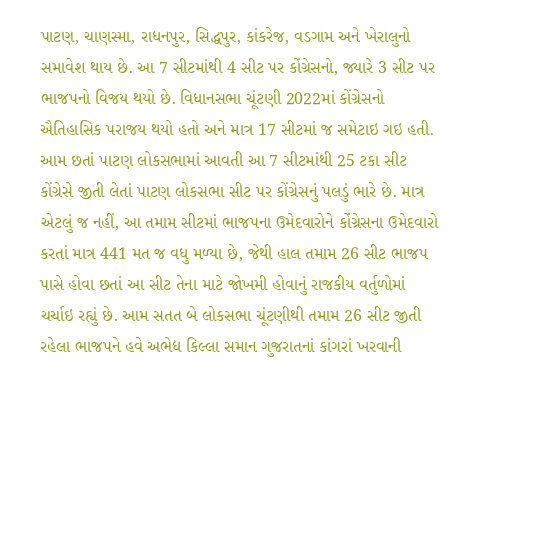પાટણ, ચાણસ્મા, રાધનપુર, સિદ્ધપુર, કાંકરેજ, વડગામ અને ખેરાલુનો સમાવેશ થાય છે. આ 7 સીટમાંથી 4 સીટ પર કોંગ્રેસનો, જ્યારે 3 સીટ પર ભાજપનો વિજય થયો છે. વિધાનસભા ચૂંટણી 2022માં કોંગ્રેસનો ઐતિહાસિક પરાજય થયો હતો અને માત્ર 17 સીટમાં જ સમેટાઇ ગઇ હતી. આમ છતાં પાટણ લોકસભામાં આવતી આ 7 સીટમાંથી 25 ટકા સીટ કોંગ્રેસે જીતી લેતાં પાટણ લોકસભા સીટ પર કોંગ્રેસનું પલડું ભારે છે. માત્ર એટલું જ નહીં, આ તમામ સીટમાં ભાજપના ઉમેદવારોને કોંગ્રેસના ઉમેદવારો કરતાં માત્ર 441 મત જ વધુ મળ્યા છે, જેથી હાલ તમામ 26 સીટ ભાજપ પાસે હોવા છતાં આ સીટ તેના માટે જોખમી હોવાનું રાજકીય વર્તુળોમાં ચર્ચાઇ રહ્યું છે. આમ સતત બે લોકસભા ચૂંટણીથી તમામ 26 સીટ જીતી રહેલા ભાજપને હવે અભેદ્ય કિલ્લા સમાન ગુજરાતનાં કાંગરાં ખરવાની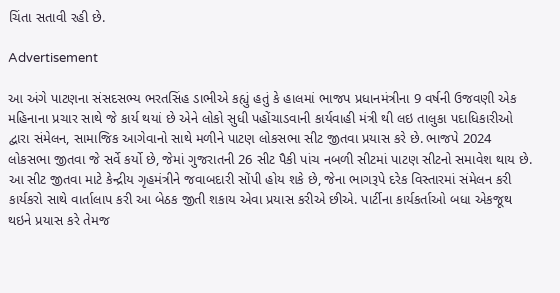ચિંતા સતાવી રહી છે.

Advertisement

આ અંગે પાટણના સંસદસભ્ય ભરતસિંહ ડાભીએ કહ્યું હતું કે હાલમાં ભાજપ પ્રધાનમંત્રીના 9 વર્ષની ઉજવણી એક મહિનાના પ્રચાર સાથે જે કાર્ય થયાં છે એને લોકો સુધી પહોંચાડવાની કાર્યવાહી મંત્રી થી લઇ તાલુકા પદાધિકારીઓ દ્વારા સંમેલન, સામાજિક આગેવાનો સાથે મળીને પાટણ લોકસભા સીટ જીતવા પ્રયાસ કરે છે. ભાજપે 2024 લોકસભા જીતવા જે સર્વે કર્યો છે, જેમાં ગુજરાતની 26 સીટ પૈકી પાંચ નબળી સીટમાં પાટણ સીટનો સમાવેશ થાય છે. આ સીટ જીતવા માટે કેન્દ્રીય ગૃહમંત્રીને જવાબદારી સોંપી હોય શકે છે, જેના ભાગરૂપે દરેક વિસ્તારમાં સંમેલન કરી કાર્યકરો સાથે વાર્તાલાપ કરી આ બેઠક જીતી શકાય એવા પ્રયાસ કરીએ છીએ. પાર્ટીના કાર્યકર્તાઓ બધા એકજૂથ થઇને પ્રયાસ કરે તેમજ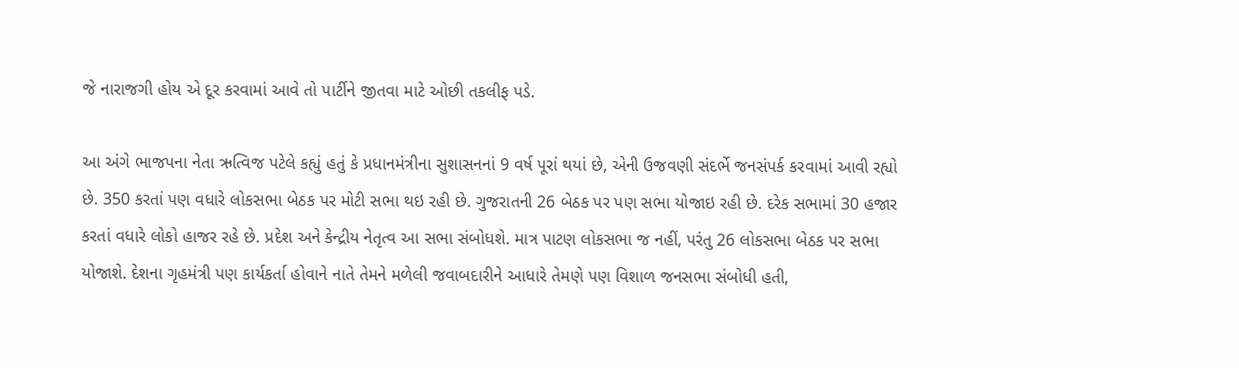જે નારાજગી હોય એ દૂર કરવામાં આવે તો પાર્ટીને જીતવા માટે ઓછી તકલીફ પડે.

આ અંગે ભાજપના નેતા ઋત્વિજ પટેલે કહ્યું હતું કે પ્રધાનમંત્રીના સુશાસનનાં 9 વર્ષ પૂરાં થયાં છે, એની ઉજવણી સંદર્ભે જનસંપર્ક કરવામાં આવી રહ્યો છે. 350 કરતાં પણ વધારે લોકસભા બેઠક પર મોટી સભા થઇ રહી છે. ગુજરાતની 26 બેઠક પર પણ સભા યોજાઇ રહી છે. દરેક સભામાં 30 હજાર કરતાં વધારે લોકો હાજર રહે છે. પ્રદેશ અને કેન્દ્રીય નેતૃત્વ આ સભા સંબોધશે. માત્ર પાટણ લોકસભા જ નહીં, પરંતુ 26 લોકસભા બેઠક પર સભા યોજાશે. દેશના ગૃહમંત્રી પણ કાર્યકર્તા હોવાને નાતે તેમને મળેલી જવાબદારીને આધારે તેમણે પણ વિશાળ જનસભા સંબોધી હતી,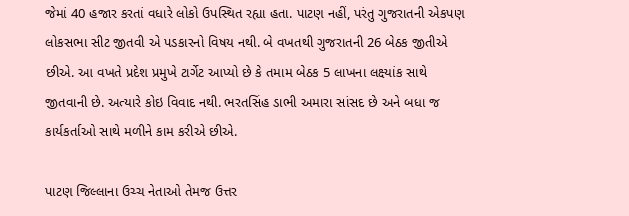જેમાં 40 હજાર કરતાં વધારે લોકો ઉપસ્થિત રહ્યા હતા. પાટણ નહીં, પરંતુ ગુજરાતની એકપણ લોકસભા સીટ જીતવી એ પડકારનો વિષય નથી. બે વખતથી ગુજરાતની 26 બેઠક જીતીએ છીએ. આ વખતે પ્રદેશ પ્રમુખે ટાર્ગેટ આપ્યો છે કે તમામ બેઠક 5 લાખના લક્ષ્યાંક સાથે જીતવાની છે. અત્યારે કોઇ વિવાદ નથી. ભરતસિંહ ડાભી અમારા સાંસદ છે અને બધા જ કાર્યકર્તાઓ સાથે મળીને કામ કરીએ છીએ.

પાટણ જિલ્લાના ઉચ્ચ નેતાઓ તેમજ ઉત્તર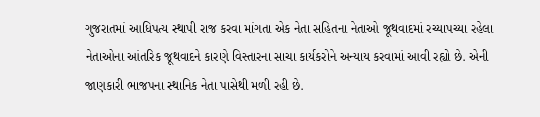ગુજરાતમાં આધિપત્ય સ્થાપી રાજ કરવા માંગતા એક નેતા સહિતના નેતાઓ જૂથવાદમાં રચ્યાપચ્યા રહેલા નેતાઓના આંતરિક જૂથવાદને કારણે વિસ્તારના સાચા કાર્યકરોને અન્યાય કરવામાં આવી રહ્યો છે. એની જાણકારી ભાજપના સ્થાનિક નેતા પાસેથી મળી રહી છે.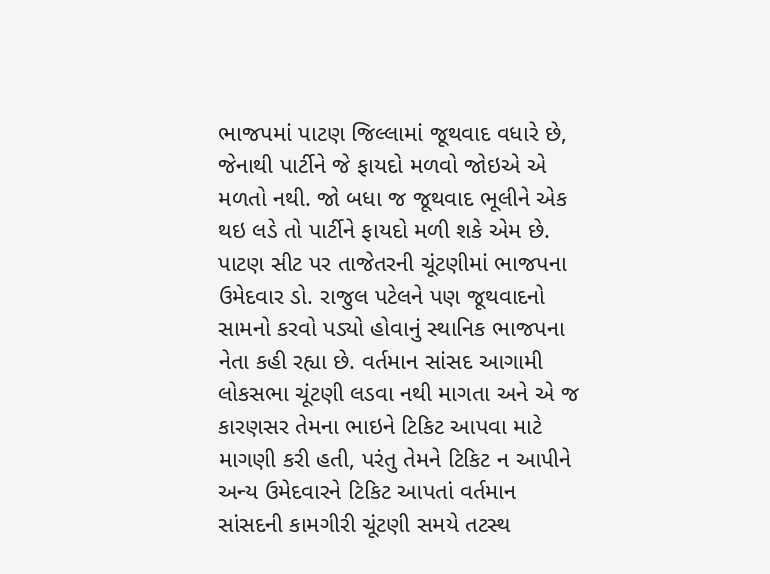ભાજપમાં પાટણ જિલ્લામાં જૂથવાદ વધારે છે, જેનાથી પાર્ટીને જે ફાયદો મળવો જોઇએ એ મળતો નથી. જો બધા જ જૂથવાદ ભૂલીને એક થઇ લડે તો પાર્ટીને ફાયદો મળી શકે એમ છે. પાટણ સીટ પર તાજેતરની ચૂંટણીમાં ભાજપના ઉમેદવાર ડો. રાજુલ પટેલને પણ જૂથવાદનો સામનો કરવો પડ્યો હોવાનું સ્થાનિક ભાજપના નેતા કહી રહ્યા છે. વર્તમાન સાંસદ આગામી લોકસભા ચૂંટણી લડવા નથી માગતા અને એ જ કારણસર તેમના ભાઇને ટિકિટ આપવા માટે માગણી કરી હતી, પરંતુ તેમને ટિકિટ ન આપીને અન્ય ઉમેદવારને ટિકિટ આપતાં વર્તમાન સાંસદની કામગીરી ચૂંટણી સમયે તટસ્થ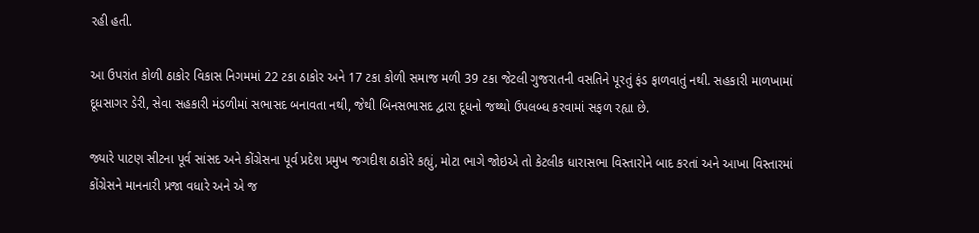રહી હતી.

આ ઉપરાંત કોળી ઠાકોર વિકાસ નિગમમાં 22 ટકા ઠાકોર અને 17 ટકા કોળી સમાજ મળી 39 ટકા જેટલી ગુજરાતની વસતિને પૂરતું ફંડ ફાળવાતું નથી. સહકારી માળખામાં દૂધસાગર ડેરી, સેવા સહકારી મંડળીમાં સભાસદ બનાવતા નથી, જેથી બિનસભાસદ દ્વારા દૂધનો જથ્થો ઉપલબ્ધ કરવામાં સફળ રહ્યા છે.

જ્યારે પાટણ સીટના પૂર્વ સાંસદ અને કોંગ્રેસના પૂર્વ પ્રદેશ પ્રમુખ જગદીશ ઠાકોરે કહ્યું, મોટા ભાગે જોઇએ તો કેટલીક ધારાસભા વિસ્તારોને બાદ કરતાં અને આખા વિસ્તારમાં કોંગ્રેસને માનનારી પ્રજા વધારે અને એ જ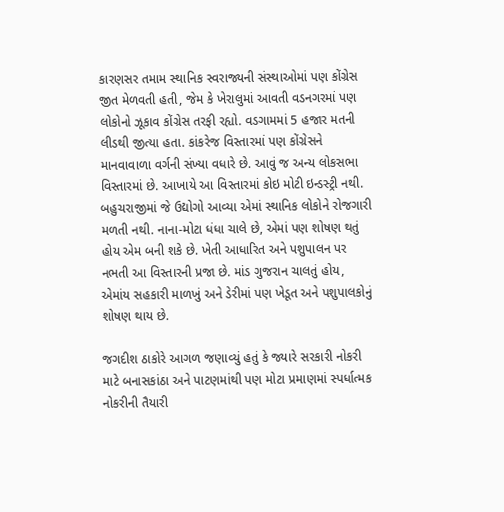કારણસર તમામ સ્થાનિક સ્વરાજ્યની સંસ્થાઓમાં પણ કોંગ્રેસ જીત મેળવતી હતી, જેમ કે ખેરાલુમાં આવતી વડનગરમાં પણ લોકોનો ઝૂકાવ કોંગ્રેસ તરફી રહ્યો. વડગામમાં 5 હજાર મતની લીડથી જીત્યા હતા. કાંકરેજ વિસ્તારમાં પણ કોંગ્રેસને માનવાવાળા વર્ગની સંખ્યા વધારે છે. આવું જ અન્ય લોકસભા વિસ્તારમાં છે. આખાયે આ વિસ્તારમાં કોઇ મોટી ઇન્ડસ્ટ્રી નથી. બહુચરાજીમાં જે ઉદ્યોગો આવ્યા એમાં સ્થાનિક લોકોને રોજગારી મળતી નથી. નાના-મોટા ધંધા ચાલે છે, એમાં પણ શોષણ થતું હોય એમ બની શકે છે. ખેતી આધારિત અને પશુપાલન પર નભતી આ વિસ્તારની પ્રજા છે. માંડ ગુજરાન ચાલતું હોય, એમાંય સહકારી માળખું અને ડેરીમાં પણ ખેડૂત અને પશુપાલકોનું શોષણ થાય છે.

જગદીશ ઠાકોરે આગળ જણાવ્યું હતું કે જ્યારે સરકારી નોકરી માટે બનાસકાંઠા અને પાટણમાંથી પણ મોટા પ્રમાણમાં સ્પર્ધાત્મક નોકરીની તૈયારી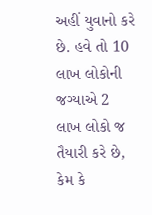અહીં યુવાનો કરે છે. હવે તો 10 લાખ લોકોની જગ્યાએ 2 લાખ લોકો જ તૈયારી કરે છે, કેમ કે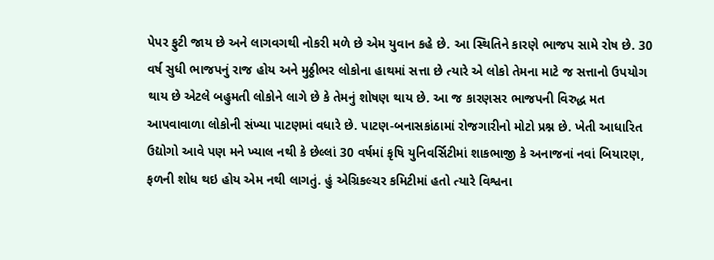પેપર ફુટી જાય છે અને લાગવગથી નોકરી મળે છે એમ યુવાન કહે છે. આ સ્થિતિને કારણે ભાજપ સામે રોષ છે. 30 વર્ષ સુધી ભાજપનું રાજ હોય અને મુઠ્ઠીભર લોકોના હાથમાં સત્તા છે ત્યારે એ લોકો તેમના માટે જ સત્તાનો ઉપયોગ થાય છે એટલે બહુમતી લોકોને લાગે છે કે તેમનું શોષણ થાય છે. આ જ કારણસર ભાજપની વિરુદ્ધ મત આપવાવાળા લોકોની સંખ્યા પાટણમાં વધારે છે. પાટણ-બનાસકાંઠામાં રોજગારીનો મોટો પ્રશ્ન છે. ખેતી આધારિત ઉદ્યોગો આવે પણ મને ખ્યાલ નથી કે છેલ્લાં 30 વર્ષમાં કૃષિ યુનિવર્સિટીમાં શાકભાજી કે અનાજનાં નવાં બિયારણ, ફળની શોધ થઇ હોય એમ નથી લાગતું. હું એગ્રિકલ્ચર કમિટીમાં હતો ત્યારે વિશ્વના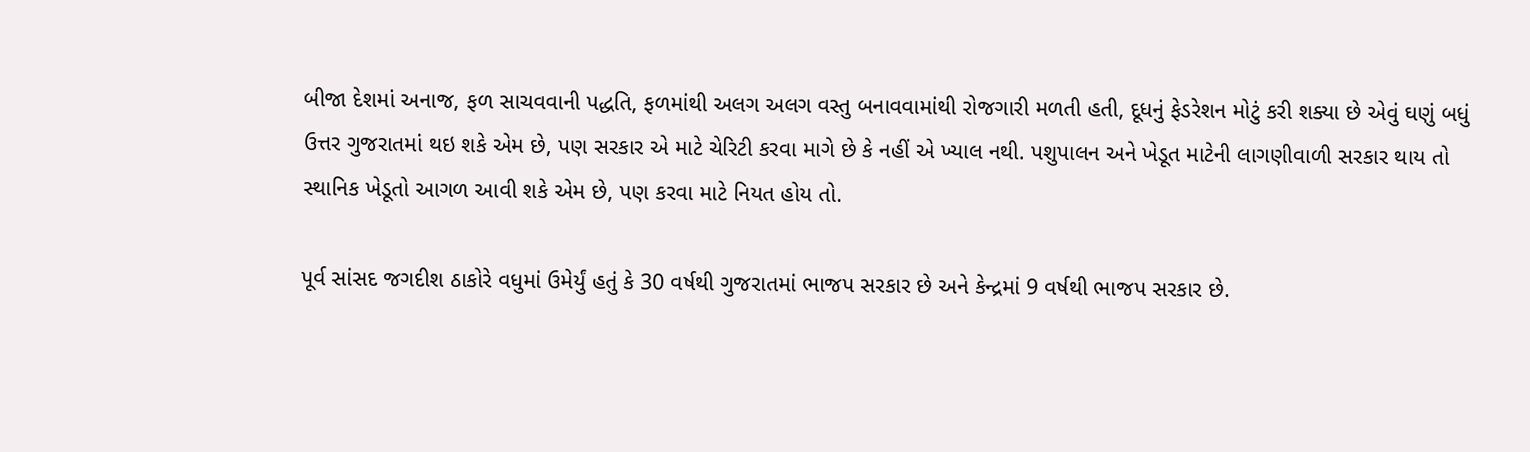બીજા દેશમાં અનાજ, ફળ સાચવવાની પદ્ધતિ, ફળમાંથી અલગ અલગ વસ્તુ બનાવવામાંથી રોજગારી મળતી હતી, દૂધનું ફેડરેશન મોટું કરી શક્યા છે એવું ઘણું બધું ઉત્તર ગુજરાતમાં થઇ શકે એમ છે, પણ સરકાર એ માટે ચેરિટી કરવા માગે છે કે નહીં એ ખ્યાલ નથી. પશુપાલન અને ખેડૂત માટેની લાગણીવાળી સરકાર થાય તો સ્થાનિક ખેડૂતો આગળ આવી શકે એમ છે, પણ કરવા માટે નિયત હોય તો.

પૂર્વ સાંસદ જગદીશ ઠાકોરે વધુમાં ઉમેર્યું હતું કે 30 વર્ષથી ગુજરાતમાં ભાજપ સરકાર છે અને કેન્દ્રમાં 9 વર્ષથી ભાજપ સરકાર છે.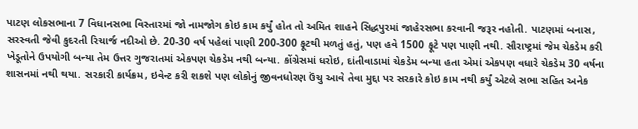પાટણ લોકસભાના 7 વિધાનસભા વિસ્તારમાં જો નામજોગ કોઇ કામ કર્યું હોત તો અમિત શાહને સિદ્ધપુરમાં જાહેરસભા કરવાની જરૂર નહોતી. પાટણમાં બનાસ, સરસ્વતી જેવી કુદરતી રિચાર્જ નદીઓ છે. 20-30 વર્ષ પહેલાં પાણી 200-300 ફૂટથી મળતું હતું, પણ હવે 1500 ફૂટે પણ પાણી નથી. સૌરાષ્ટ્રમાં જેમ ચેકડેમ કરી ખેડૂતોને ઉપયોગી બન્યા તેમ ઉત્તર ગુજરાતમાં એકપણ ચેકડેમ નથી બન્યા. કોંગ્રેસમાં ધરોઇ, દાંતીવાડામાં ચેકડેમ બન્યા હતા એમાં એકપણ વધારે ચેકડેમ 30 વર્ષના શાસનમાં નથી થયા. સરકારી કાર્યક્રમ, ઇવેન્ટ કરી શકશે પણ લોકોનું જીવનધોરણ ઉંચુ આવે તેવા મુદ્દા પર સરકારે કોઇ કામ નથી કર્યું એટલે સભા સહિત અનેક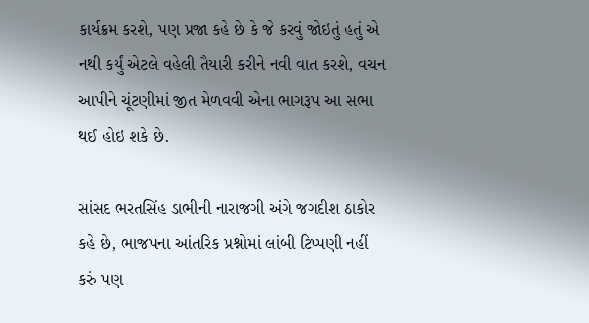કાર્યક્રમ કરશે, પણ પ્રજા કહે છે કે જે કરવું જોઇતું હતું એ નથી કર્યું એટલે વહેલી તૈયારી કરીને નવી વાત કરશે, વચન આપીને ચૂંટણીમાં જીત મેળવવી એના ભાગરૂપ આ સભા થઈ હોઇ શકે છે.

સાંસદ ભરતસિંહ ડાભીની નારાજગી અંગે જગદીશ ઠાકોર કહે છે, ભાજપના આંતરિક પ્રશ્નોમાં લાંબી ટિપ્પણી નહીં કરું પણ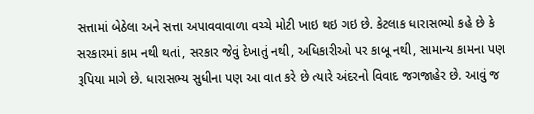સત્તામાં બેઠેલા અને સત્તા અપાવવાવાળા વચ્ચે મોટી ખાઇ થઇ ગઇ છે. કેટલાક ધારાસભ્યો કહે છે કે સરકારમાં કામ નથી થતાં, સરકાર જેવું દેખાતું નથી, અધિકારીઓ પર કાબૂ નથી, સામાન્ય કામના પણ રૂપિયા માગે છે. ધારાસભ્ય સુધીના પણ આ વાત કરે છે ત્યારે અંદરનો વિવાદ જગજાહેર છે. આવું જ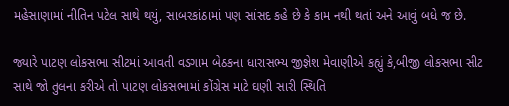મહેસાણામાં નીતિન પટેલ સાથે થયું, સાબરકાંઠામાં પણ સાંસદ કહે છે કે કામ નથી થતાં અને આવું બધે જ છે.

જ્યારે પાટણ લોકસભા સીટમાં આવતી વડગામ બેઠકના ધારાસભ્ય જીજ્ઞેશ મેવાણીએ કહ્યું કે,બીજી લોકસભા સીટ સાથે જો તુલના કરીએ તો પાટણ લોકસભામાં કોંગ્રેસ માટે ઘણી સારી સ્થિતિ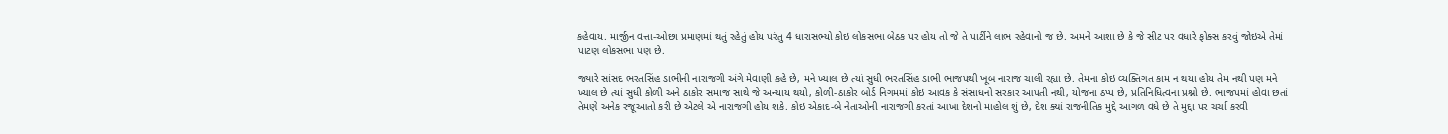કહેવાય. માર્જીન વત્તા-ઓછા પ્રમાણમાં થતું રહેતું હોય પરંતુ 4 ધારાસભ્યો કોઇ લોકસભા બેઠક પર હોય તો જે તે પાર્ટીને લાભ રહેવાનો જ છે. અમને આશા છે કે જે સીટ પર વધારે ફોક્સ કરવું જોઇએ તેમાં પાટણ લોકસભા પણ છે.

જ્યારે સાંસદ ભરતસિંહ ડાભીની નારાજગી અંગે મેવાણી કહે છે, મને ખ્યાલ છે ત્યાં સુધી ભરતસિંહ ડાભી ભાજપથી ખૂબ નારાજ ચાલી રહ્યા છે. તેમના કોઇ વ્યક્તિગત કામ ન થયા હોય તેમ નથી પણ મને ખ્યાલ છે ત્યાં સુધી કોળી અને ઠાકોર સમાજ સાથે જે અન્યાય થયો, કોળી-ઠાકોર બોર્ડ નિગમમાં કોઇ આવક કે સંસાધનો સરકાર આપતી નથી, યોજના ઠપ્પ છે, પ્રતિનિધિત્વના પ્રશ્નો છે. ભાજપમાં હોવા છતાં તેમણે અનેક રજૂઆતો કરી છે એટલે એ નારાજગી હોય શકે. કોઇ એકાદ-બે નેતાઓની નારાજગી કરતાં આખા દેશનો માહોલ શું છે, દેશ ક્યાં રાજનીતિક મુદ્દે આગળ વધે છે તે મુદ્દા પર ચર્ચા કરવી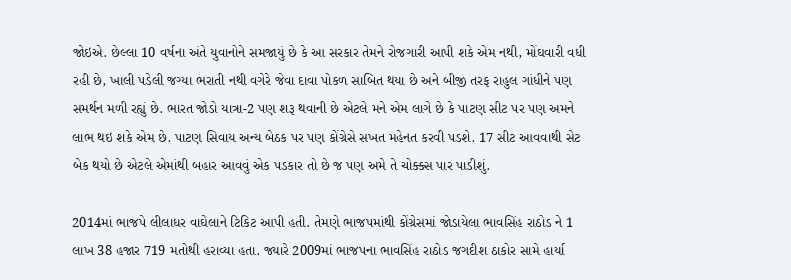જોઇએ. છેલ્લા 10 વર્ષના અંતે યુવાનોને સમજાયું છે કે આ સરકાર તેમને રોજગારી આપી શકે એમ નથી, મોંઘવારી વધી રહી છે, ખાલી પડેલી જગ્યા ભરાતી નથી વગેરે જેવા દાવા પોકળ સાબિત થયા છે અને બીજી તરફ રાહુલ ગાંધીને પણ સમર્થન મળી રહ્યું છે. ભારત જોડો યાત્રા-2 પણ શરૂ થવાની છે એટલે મને એમ લાગે છે કે પાટણ સીટ પર પણ અમને લાભ થઇ શકે એમ છે. પાટણ સિવાય અન્ય બેઠક પર પણ કોંગ્રેસે સખત મહેનત કરવી પડશે. 17 સીટ આવવાથી સેટ બેક થયો છે એટલે એમાંથી બહાર આવવું એક પડકાર તો છે જ પણ અમે તે ચોક્ક્સ પાર પાડીશું.

2014માં ભાજપે લીલાધર વાઘેલાને ટિકિટ આપી હતી. તેમણે ભાજપમાંથી કોંગ્રેસમાં જોડાયેલા ભાવસિંહ રાઠોડ ને 1 લાખ 38 હજાર 719 મતોથી હરાવ્યા હતા. જ્યારે 2009માં ભાજપના ભાવસિંહ રાઠોડ જગદીશ ઠાકોર સામે હાર્યા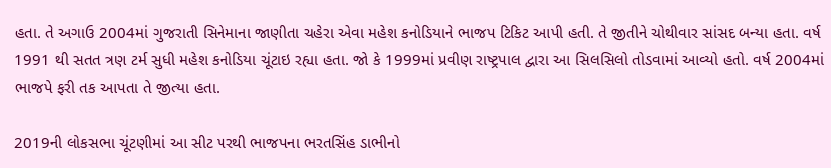હતા. તે અગાઉ 2004માં ગુજરાતી સિનેમાના જાણીતા ચહેરા એવા મહેશ કનોડિયાને ભાજપ ટિકિટ આપી હતી. તે જીતીને ચોથીવાર સાંસદ બન્યા હતા. વર્ષ 1991 થી સતત ત્રણ ટર્મ સુધી મહેશ કનોડિયા ચૂંટાઇ રહ્યા હતા. જો કે 1999માં પ્રવીણ રાષ્ટ્રપાલ દ્વારા આ સિલસિલો તોડવામાં આવ્યો હતો. વર્ષ 2004માં ભાજપે ફરી તક આપતા તે જીત્યા હતા.

2019ની લોકસભા ચૂંટણીમાં આ સીટ પરથી ભાજપના ભરતસિંહ ડાભીનો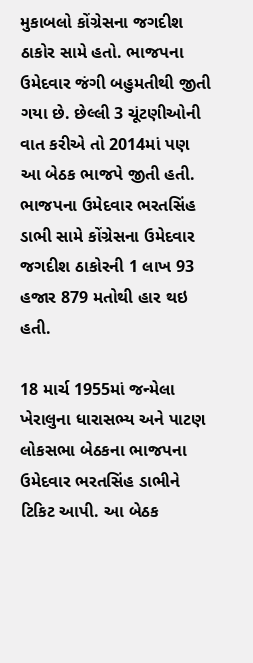મુકાબલો કોંગ્રેસના જગદીશ ઠાકોર સામે હતો. ભાજપના ઉમેદવાર જંગી બહુમતીથી જીતી ગયા છે. છેલ્લી 3 ચૂંટણીઓની વાત કરીએ તો 2014માં પણ આ બેઠક ભાજપે જીતી હતી. ભાજપના ઉમેદવાર ભરતસિંહ ડાભી સામે કોંગ્રેસના ઉમેદવાર જગદીશ ઠાકોરની 1 લાખ 93 હજાર 879 મતોથી હાર થઇ હતી.

18 માર્ચ 1955માં જન્મેલા ખેરાલુના ધારાસભ્ય અને પાટણ લોકસભા બેઠકના ભાજપના ઉમેદવાર ભરતસિંહ ડાભીને ટિકિટ આપી. આ બેઠક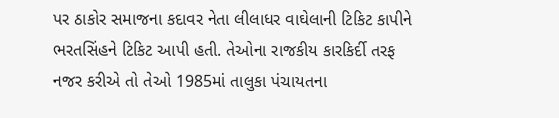પર ઠાકોર સમાજના કદાવર નેતા લીલાધર વાઘેલાની ટિકિટ કાપીને ભરતસિંહને ટિકિટ આપી હતી. તેઓના રાજકીય કારકિર્દી તરફ નજર કરીએ તો તેઓ 1985માં તાલુકા પંચાયતના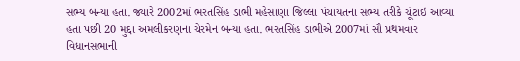સભ્ય બન્યા હતા. જ્યારે 2002માં ભરતસિંહ ડાભી મહેસાણા જિલ્લા પંચાયતના સભ્ય તરીકે ચૂંટાઇ આવ્યા હતા પછી 20 મુદ્દા અમલીકરણના ચેરમેન બન્યા હતા. ભરતસિંહ ડાભીએ 2007માં સૌ પ્રથમવાર વિધાનસભાની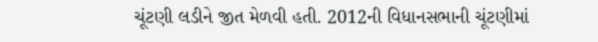ચૂંટણી લડીને જીત મેળવી હતી. 2012ની વિધાનસભાની ચૂંટણીમાં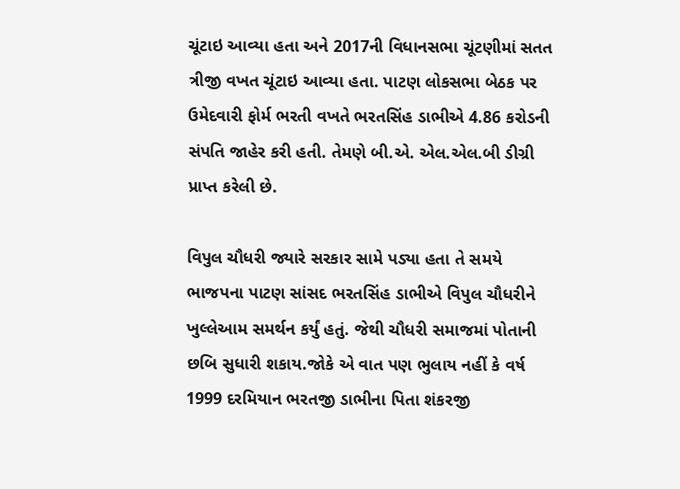ચૂંટાઇ આવ્યા હતા અને 2017ની વિધાનસભા ચૂંટણીમાં સતત ત્રીજી વખત ચૂંટાઇ આવ્યા હતા. પાટણ લોકસભા બેઠક પર ઉમેદવારી ફોર્મ ભરતી વખતે ભરતસિંહ ડાભીએ 4.86 કરોડની સંપતિ જાહેર કરી હતી. તેમણે બી.એ. એલ.એલ.બી ડીગ્રી પ્રાપ્ત કરેલી છે.

વિપુલ ચૌધરી જ્યારે સરકાર સામે પડ્યા હતા તે સમયે ભાજપના પાટણ સાંસદ ભરતસિંહ ડાભીએ વિપુલ ચૌધરીને ખુલ્લેઆમ સમર્થન કર્યું હતું. જેથી ચૌધરી સમાજમાં પોતાની છબિ સુધારી શકાય.જોકે એ વાત પણ ભુલાય નહીં કે વર્ષ 1999 દરમિયાન ભરતજી ડાભીના પિતા શંકરજી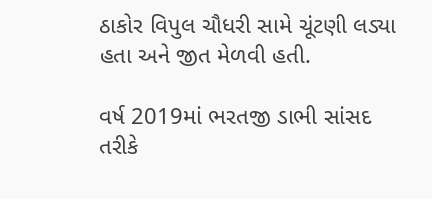ઠાકોર વિપુલ ચૌધરી સામે ચૂંટણી લડ્યા હતા અને જીત મેળવી હતી.

વર્ષ 2019માં ભરતજી ડાભી સાંસદ તરીકે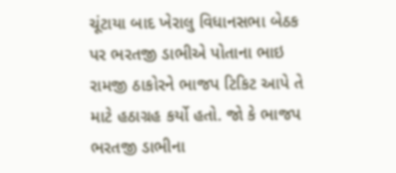ચૂંટાયા બાદ ખેરાલુ વિધાનસભા બેઠક પર ભરતજી ડાભીએ પોતાના ભાઇ રામજી ઠાકોરને ભાજપ ટિકિટ આપે તે માટે હઠાગ્રહ કર્યો હતો. જો કે ભાજપ ભરતજી ડાભીના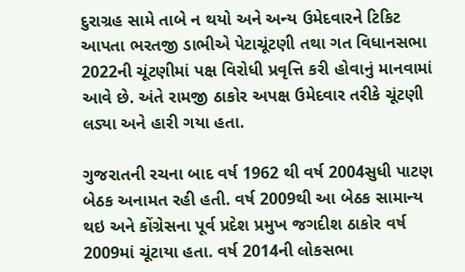દુરાગ્રહ સામે તાબે ન થયો અને અન્ય ઉમેદવારને ટિકિટ આપતા ભરતજી ડાભીએ પેટાચૂંટણી તથા ગત વિધાનસભા 2022ની ચૂંટણીમાં પક્ષ વિરોધી પ્રવૃત્તિ કરી હોવાનું માનવામાં આવે છે. અંતે રામજી ઠાકોર અપક્ષ ઉમેદવાર તરીકે ચૂંટણી લડ્યા અને હારી ગયા હતા.

ગુજરાતની રચના બાદ વર્ષ 1962 થી વર્ષ 2004સુધી પાટણ બેઠક અનામત રહી હતી. વર્ષ 2009થી આ બેઠક સામાન્ય થઇ અને કોંગ્રેસના પૂર્વ પ્રદેશ પ્રમુખ જગદીશ ઠાકોર વર્ષ 2009માં ચૂંટાયા હતા. વર્ષ 2014ની લોકસભા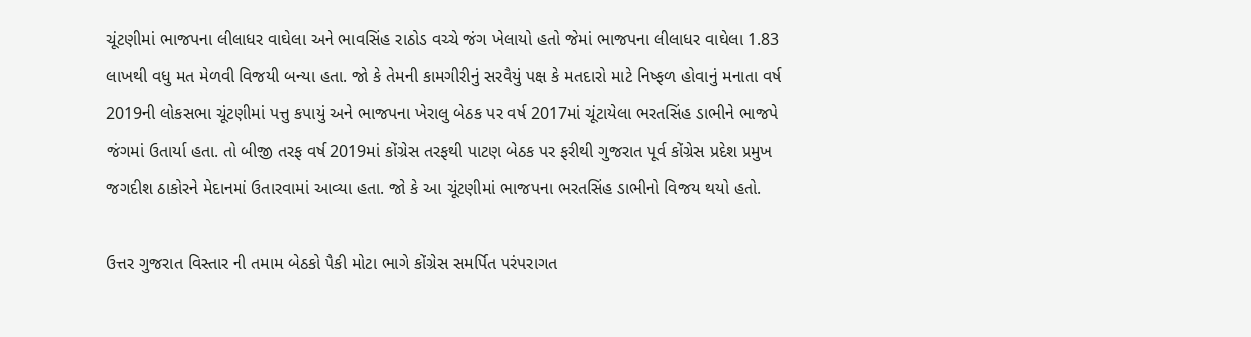ચૂંટણીમાં ભાજપના લીલાધર વાઘેલા અને ભાવસિંહ રાઠોડ વચ્ચે જંગ ખેલાયો હતો જેમાં ભાજપના લીલાધર વાઘેલા 1.83 લાખથી વધુ મત મેળવી વિજયી બન્યા હતા. જો કે તેમની કામગીરીનું સરવૈયું પક્ષ કે મતદારો માટે નિષ્ફળ હોવાનું મનાતા વર્ષ 2019ની લોકસભા ચૂંટણીમાં પત્તુ કપાયું અને ભાજપના ખેરાલુ બેઠક પર વર્ષ 2017માં ચૂંટાયેલા ભરતસિંહ ડાભીને ભાજપે જંગમાં ઉતાર્યા હતા. તો બીજી તરફ વર્ષ 2019માં કોંગ્રેસ તરફથી પાટણ બેઠક પર ફરીથી ગુજરાત પૂર્વ કોંગ્રેસ પ્રદેશ પ્રમુખ જગદીશ ઠાકોરને મેદાનમાં ઉતારવામાં આવ્યા હતા. જો કે આ ચૂંટણીમાં ભાજપના ભરતસિંહ ડાભીનો વિજય થયો હતો.

ઉત્તર ગુજરાત વિસ્તાર ની તમામ બેઠકો પૈકી મોટા ભાગે કોંગ્રેસ સમર્પિત પરંપરાગત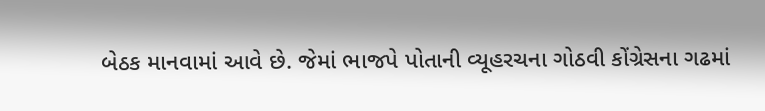બેઠક માનવામાં આવે છે. જેમાં ભાજપે પોતાની વ્યૂહરચના ગોઠવી કોંગ્રેસના ગઢમાં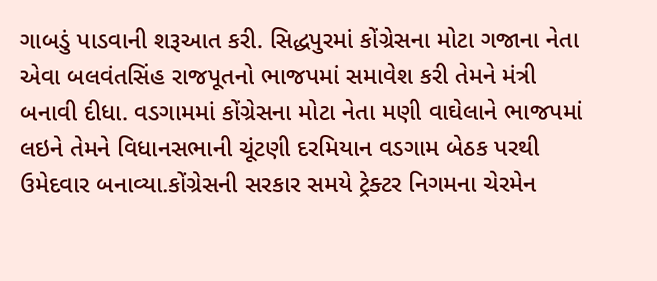ગાબડું પાડવાની શરૂઆત કરી. સિદ્ધપુરમાં કોંગ્રેસના મોટા ગજાના નેતા એવા બલવંતસિંહ રાજપૂતનો ભાજપમાં સમાવેશ કરી તેમને મંત્રી બનાવી દીધા. વડગામમાં કોંગ્રેસના મોટા નેતા મણી વાઘેલાને ભાજપમાં લઇને તેમને વિધાનસભાની ચૂંટણી દરમિયાન વડગામ બેઠક પરથી ઉમેદવાર બનાવ્યા.કોંગ્રેસની સરકાર સમયે ટ્રેક્ટર નિગમના ચેરમેન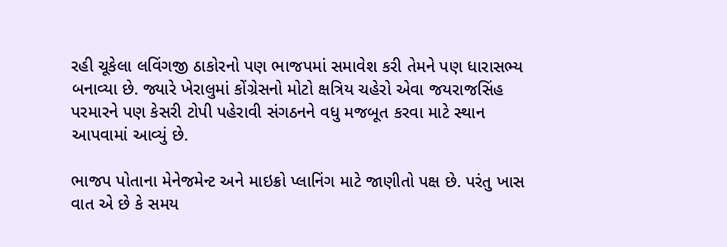રહી ચૂકેલા લવિંગજી ઠાકોરનો પણ ભાજપમાં સમાવેશ કરી તેમને પણ ધારાસભ્ય બનાવ્યા છે. જ્યારે ખેરાલુમાં કોંગ્રેસનો મોટો ક્ષત્રિય ચહેરો એવા જયરાજસિંહ પરમારને પણ કેસરી ટોપી પહેરાવી સંગઠનને વધુ મજબૂત કરવા માટે સ્થાન આપવામાં આવ્યું છે.

ભાજપ પોતાના મેનેજમેન્ટ અને માઇક્રો પ્લાનિંગ માટે જાણીતો પક્ષ છે. પરંતુ ખાસ વાત એ છે કે સમય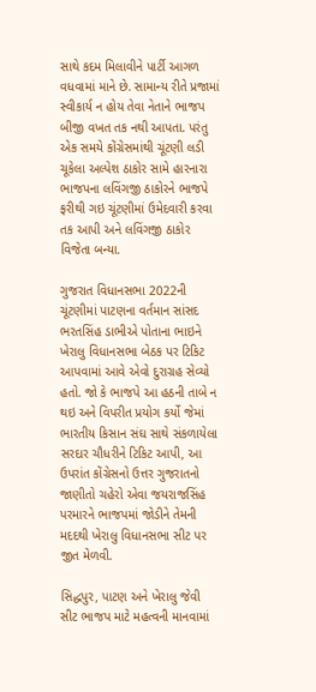સાથે કદમ મિલાવીને પાર્ટી આગળ વધવામાં માને છે. સામાન્ય રીતે પ્રજામાં સ્વીકાર્ય ન હોય તેવા નેતાને ભાજપ બીજી વખત તક નથી આપતા. પરંતુ એક સમયે કોંગ્રેસમાંથી ચૂંટણી લડી ચૂકેલા અલ્પેશ ઠાકોર સામે હારનારા ભાજપના લવિંગજી ઠાકોરને ભાજપે ફરીથી ગઇ ચૂંટણીમાં ઉમેદવારી કરવા તક આપી અને લવિંગજી ઠાકોર વિજેતા બન્યા.

ગુજરાત વિધાનસભા 2022ની ચૂંટણીમાં પાટણના વર્તમાન સાંસદ ભરતસિંહ ડાભીએ પોતાના ભાઇને ખેરાલુ વિધાનસભા બેઠક પર ટિકિટ આપવામાં આવે એવો દુરાગ્રહ સેવ્યો હતો. જો કે ભાજપે આ હઠની તાબે ન થઇ અને વિપરીત પ્રયોગ કર્યો જેમાં ભારતીય કિસાન સંઘ સાથે સંકળાયેલા સરદાર ચૌધરીને ટિકિટ આપી, આ ઉપરાંત કોંગ્રેસનો ઉત્તર ગુજરાતનો જાણીતો ચહેરો એવા જયરાજસિંહ પરમારને ભાજપમાં જોડીને તેમની મદદથી ખેરાલુ વિધાનસભા સીટ પર જીત મેળવી.

સિદ્ધપુર, પાટણ અને ખેરાલુ જેવી સીટ ભાજપ માટે મહત્વની માનવામાં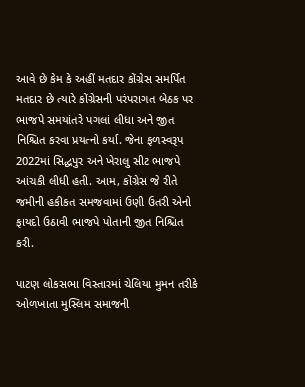આવે છે કેમ કે અહીં મતદાર કોંગ્રેસ સમર્પિત મતદાર છે ત્યારે કોંગ્રેસની પરંપરાગત બેઠક પર ભાજપે સમયાંતરે પગલાં લીધા અને જીત નિશ્ચિત કરવા પ્રયત્નો કર્યા. જેના ફળસ્વરૂપ 2022માં સિદ્ધપુર અને ખેરાલુ સીટ ભાજપે આંચકી લીધી હતી. આમ, કોંગ્રેસ જે રીતે જમીની હકીકત સમજવામાં ઉણી ઉતરી એનો ફાયદો ઉઠાવી ભાજપે પોતાની જીત નિશ્ચિત કરી.

પાટણ લોકસભા વિસ્તારમાં ચેલિયા મુમન તરીકે ઓળખાતા મુસ્લિમ સમાજની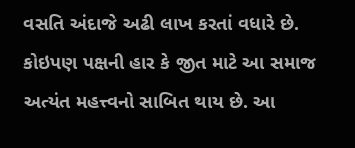વસતિ અંદાજે અઢી લાખ કરતાં વધારે છે. કોઇપણ પક્ષની હાર કે જીત માટે આ સમાજ અત્યંત મહત્ત્વનો સાબિત થાય છે. આ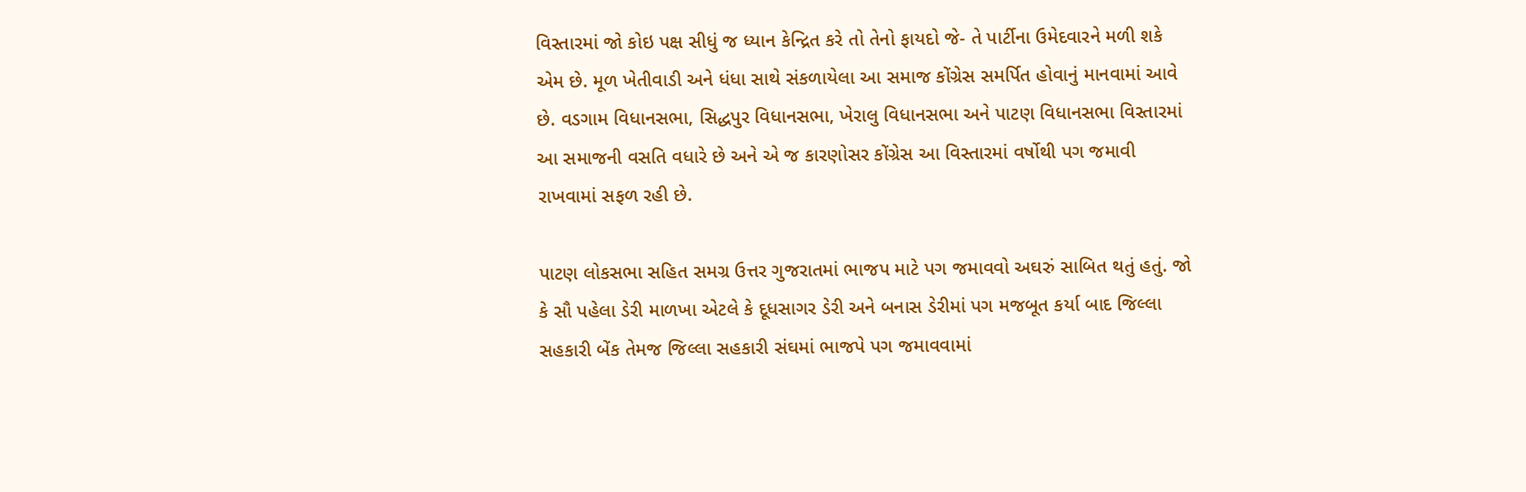વિસ્તારમાં જો કોઇ પક્ષ સીધું જ ધ્યાન કેન્દ્રિત કરે તો તેનો ફાયદો જે- તે પાર્ટીના ઉમેદવારને મળી શકે એમ છે. મૂળ ખેતીવાડી અને ધંધા સાથે સંકળાયેલા આ સમાજ કોંગ્રેસ સમર્પિત હોવાનું માનવામાં આવે છે. વડગામ વિધાનસભા, સિદ્ધપુર વિધાનસભા, ખેરાલુ વિધાનસભા અને પાટણ વિધાનસભા વિસ્તારમાં આ સમાજની વસતિ વધારે છે અને એ જ કારણોસર કોંગ્રેસ આ વિસ્તારમાં વર્ષોથી પગ જમાવી રાખવામાં સફળ રહી છે.

પાટણ લોકસભા સહિત સમગ્ર ઉત્તર ગુજરાતમાં ભાજપ માટે પગ જમાવવો અઘરું સાબિત થતું હતું. જો કે સૌ પહેલા ડેરી માળખા એટલે કે દૂધસાગર ડેરી અને બનાસ ડેરીમાં પગ મજબૂત કર્યા બાદ જિલ્લા સહકારી બેંક તેમજ જિલ્લા સહકારી સંઘમાં ભાજપે પગ જમાવવામાં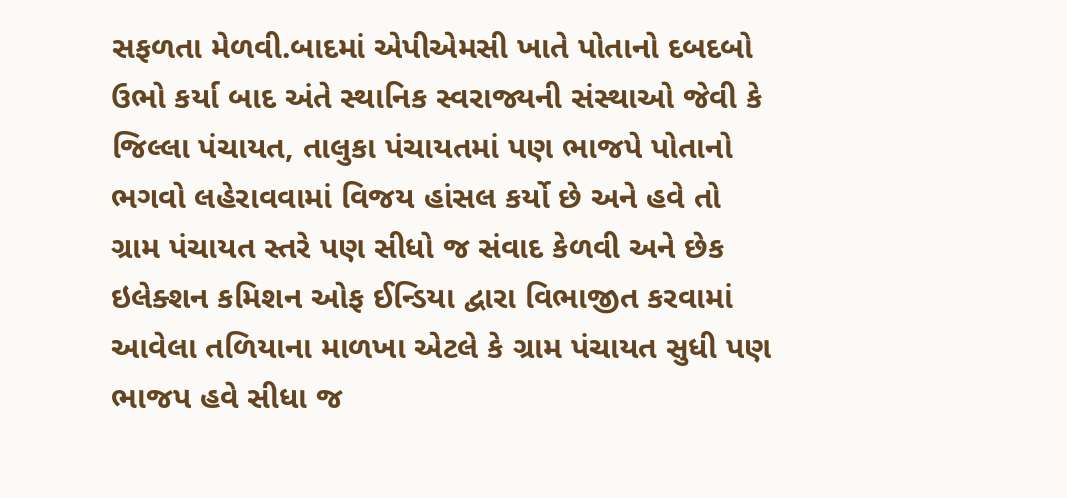સફળતા મેળવી.બાદમાં એપીએમસી ખાતે પોતાનો દબદબો ઉભો કર્યા બાદ અંતે સ્થાનિક સ્વરાજ્યની સંસ્થાઓ જેવી કે જિલ્લા પંચાયત, તાલુકા પંચાયતમાં પણ ભાજપે પોતાનો ભગવો લહેરાવવામાં વિજય હાંસલ કર્યો છે અને હવે તો ગ્રામ પંચાયત સ્તરે પણ સીધો જ સંવાદ કેળવી અને છેક ઇલેક્શન કમિશન ઓફ ઈન્ડિયા દ્વારા વિભાજીત કરવામાં આવેલા તળિયાના માળખા એટલે કે ગ્રામ પંચાયત સુધી પણ ભાજપ હવે સીધા જ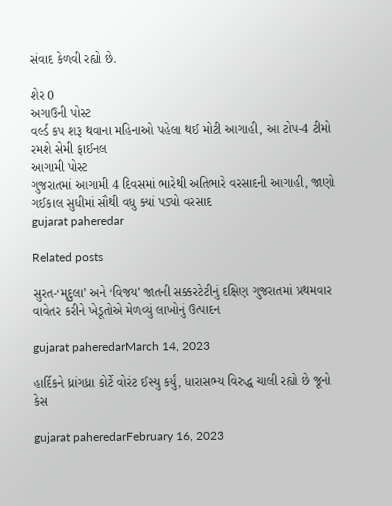સંવાદ કેળવી રહ્યો છે.

શેર 0
અગાઉની પોસ્ટ
વર્લ્ડ કપ શરૂ થવાના મહિનાઓ પહેલા થઈ મોટી આગાહી, આ ટોપ-4 ટીમો રમશે સેમી ફાઈનલ
આગામી પોસ્ટ
ગુજરાતમાં આગામી 4 દિવસમાં ભારેથી અતિભારે વરસાદની આગાહી, જાણો ગઈકાલ સુધીમાં સૌથી વધુ ક્યાં પડ્યો વરસાદ
gujarat paheredar

Related posts

સુરત-‘મૃદુલા’ અને ‘વિજય’ જાતની સક્કરટેટીનું દક્ષિણ ગુજરાતમાં પ્રથમવાર વાવેતર કરીને ખેડૂતોએ મેળવ્યું લાખોનું ઉત્પાદન

gujarat paheredarMarch 14, 2023

હાર્દિકને ધ્રાંગધ્રા કોર્ટે વોરંટ ઈસ્યુ કર્યું, ધારાસભ્ય વિરુદ્ધ ચાલી રહ્યો છે જૂનો કેસ

gujarat paheredarFebruary 16, 2023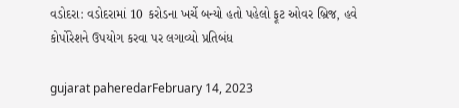વડોદરા: વડોદરામાં 10 કરોડના ખર્ચે બન્યો હતો પહેલો ફૂટ ઓવર બ્રિજ, હવે કોર્પોરેશને ઉપયોગ કરવા પર લગાવ્યો પ્રતિબંધ

gujarat paheredarFebruary 14, 2023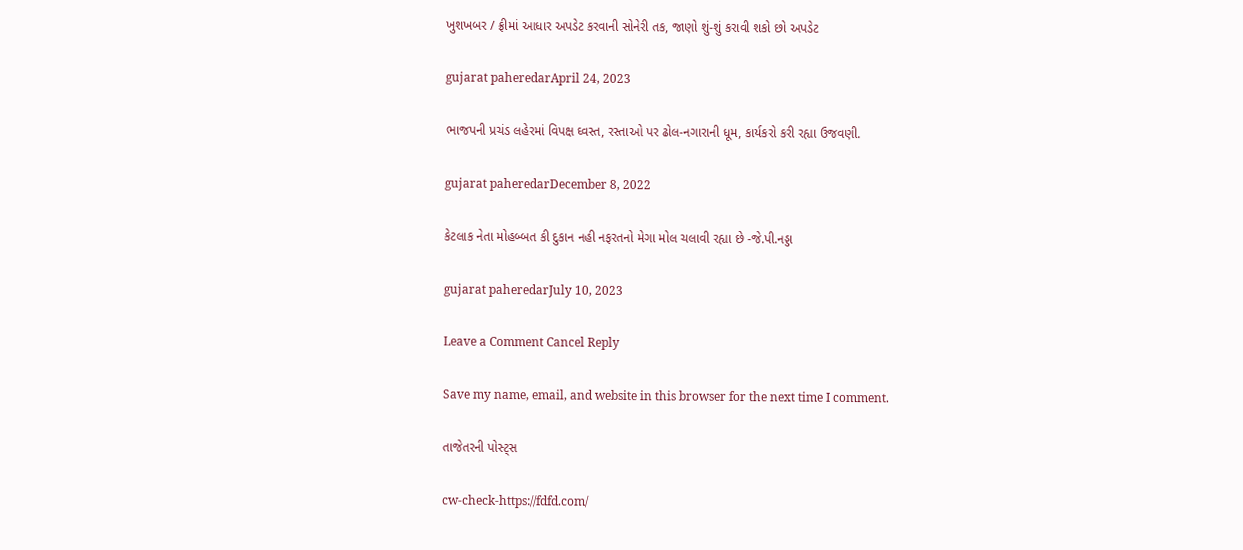ખુશખબર / ફ્રીમાં આધાર અપડેટ કરવાની સોનેરી તક, જાણો શું-શું કરાવી શકો છો અપડેટ

gujarat paheredarApril 24, 2023

ભાજપની પ્રચંડ લહેરમાં વિપક્ષ ઘ્વસ્ત, રસ્તાઓ પર ઢોલ-નગારાની ધૂમ, કાર્યકરો કરી રહ્યા ઉજવણી.

gujarat paheredarDecember 8, 2022

કેટલાક નેતા મોહબ્બત કી દુકાન નહી નફરતનો મેગા મોલ ચલાવી રહ્યા છે -જે.પી.નડ્ડા

gujarat paheredarJuly 10, 2023

Leave a Comment Cancel Reply

Save my name, email, and website in this browser for the next time I comment.

તાજેતરની પોસ્ટ્સ

cw-check-https://fdfd.com/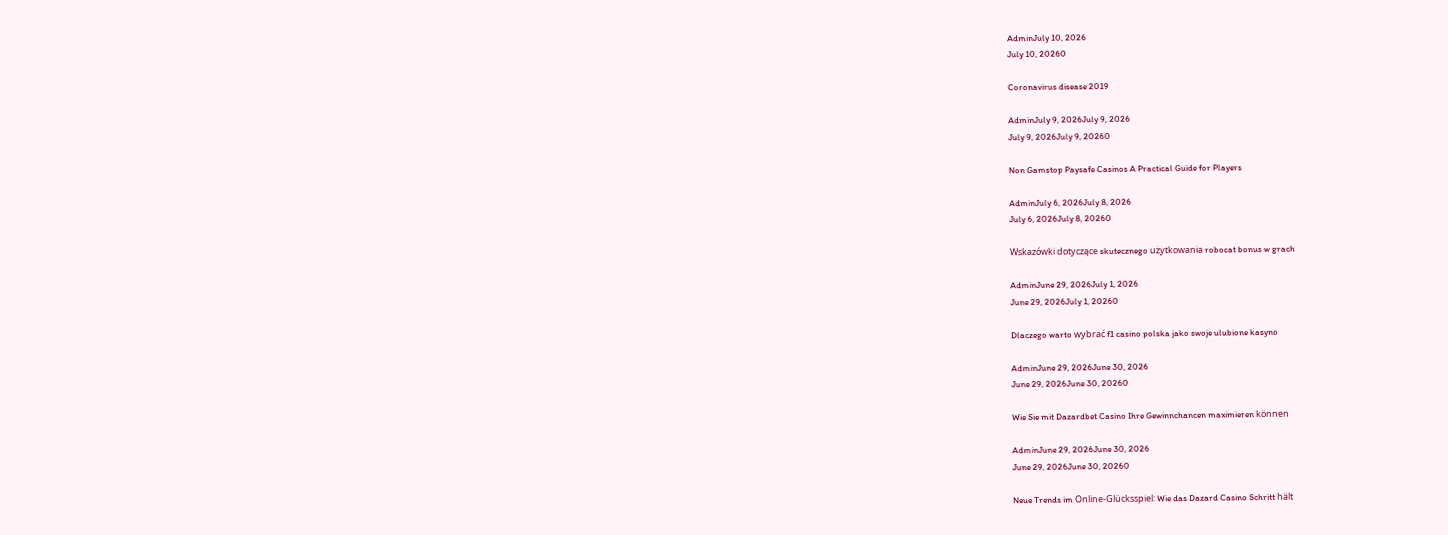AdminJuly 10, 2026
July 10, 20260

Coronavirus disease 2019

AdminJuly 9, 2026July 9, 2026
July 9, 2026July 9, 20260

Non Gamstop Paysafe Casinos A Practical Guide for Players

AdminJuly 6, 2026July 8, 2026
July 6, 2026July 8, 20260

Wskazówki dotyczące skutecznego użytkowania robocat bonus w grach

AdminJune 29, 2026July 1, 2026
June 29, 2026July 1, 20260

Dlaczego warto wybrać f1 casino polska jako swoje ulubione kasyno

AdminJune 29, 2026June 30, 2026
June 29, 2026June 30, 20260

Wie Sie mit Dazardbet Casino Ihre Gewinnchancen maximieren können

AdminJune 29, 2026June 30, 2026
June 29, 2026June 30, 20260

Neue Trends im Online-Glücksspiel: Wie das Dazard Casino Schritt hält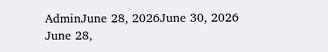AdminJune 28, 2026June 30, 2026
June 28,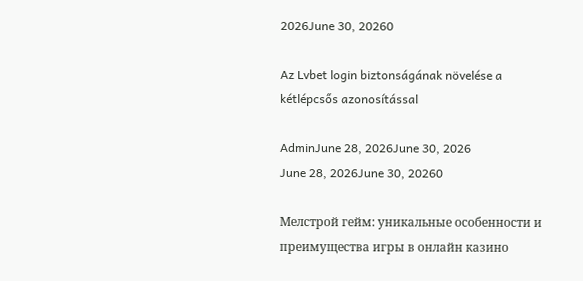2026June 30, 20260

Az Lvbet login biztonságának növelése a kétlépcsős azonosítással

AdminJune 28, 2026June 30, 2026
June 28, 2026June 30, 20260

Мелстрой гейм: уникальные особенности и преимущества игры в онлайн казино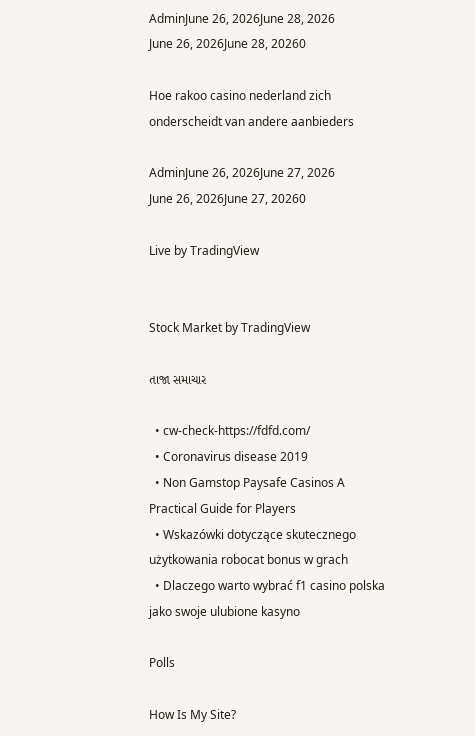AdminJune 26, 2026June 28, 2026
June 26, 2026June 28, 20260

Hoe rakoo casino nederland zich onderscheidt van andere aanbieders

AdminJune 26, 2026June 27, 2026
June 26, 2026June 27, 20260

Live by TradingView


Stock Market by TradingView

તાજા સમાચાર

  • cw-check-https://fdfd.com/
  • Coronavirus disease 2019
  • Non Gamstop Paysafe Casinos A Practical Guide for Players
  • Wskazówki dotyczące skutecznego użytkowania robocat bonus w grach
  • Dlaczego warto wybrać f1 casino polska jako swoje ulubione kasyno

Polls

How Is My Site?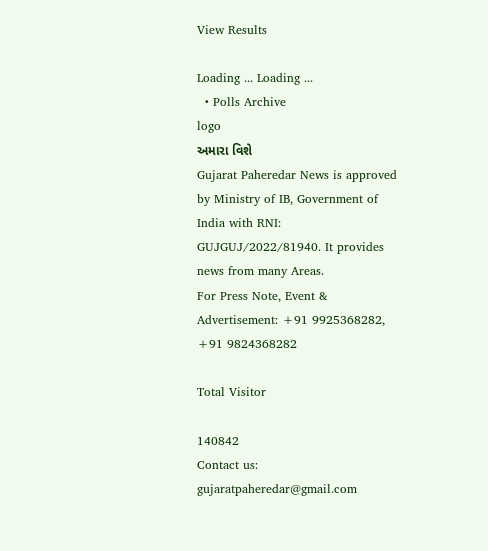View Results

Loading ... Loading ...
  • Polls Archive
logo
અમારા વિશે
Gujarat Paheredar News is approved by Ministry of IB, Government of India with RNI: GUJGUJ/2022/81940. It provides news from many Areas.
For Press Note, Event & Advertisement: +91 9925368282, +91 9824368282

Total Visitor

140842
Contact us: gujaratpaheredar@gmail.com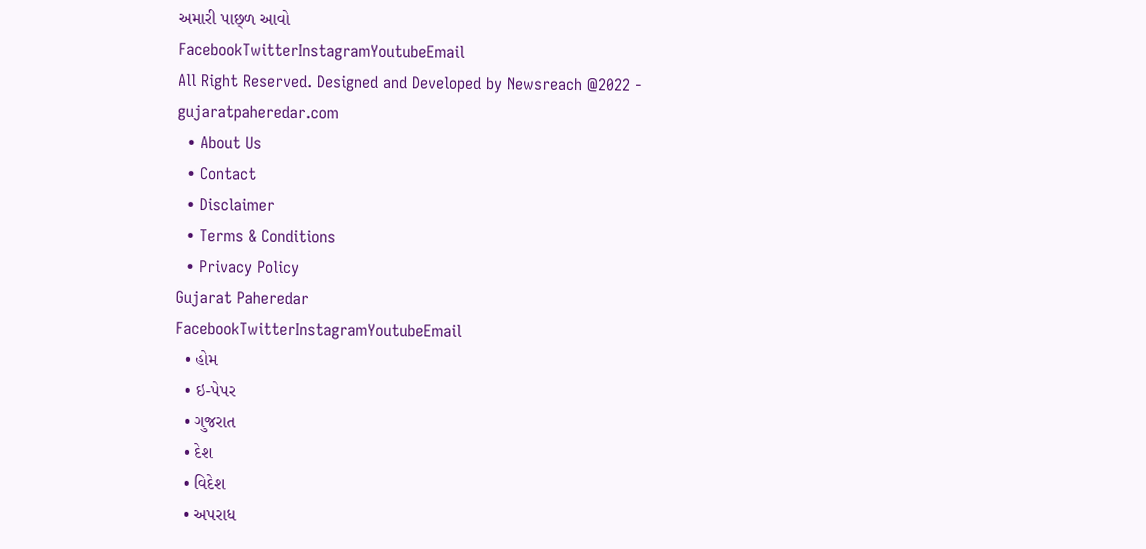અમારી પાછ્ળ આવો
FacebookTwitterInstagramYoutubeEmail
All Right Reserved. Designed and Developed by Newsreach @2022 - gujaratpaheredar.com
  • About Us
  • Contact
  • Disclaimer
  • Terms & Conditions
  • Privacy Policy
Gujarat Paheredar
FacebookTwitterInstagramYoutubeEmail
  • હોમ
  • ઇ-પેપર
  • ગુજરાત
  • દેશ
  • વિદેશ
  • અપરાધ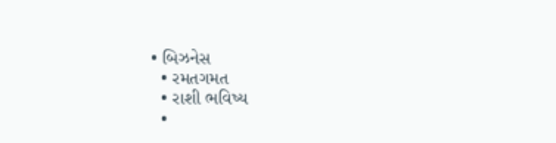• બિઝનેસ
  • રમતગમત
  • રાશી ભવિષ્ય
  •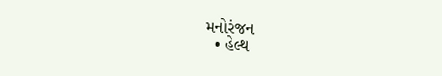મનોરંજન
  • હેલ્થ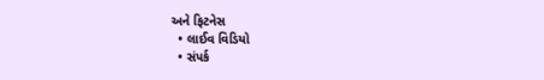અને ફિટનેસ
  • લાઈવ વિડિયો
  • સંપર્ક